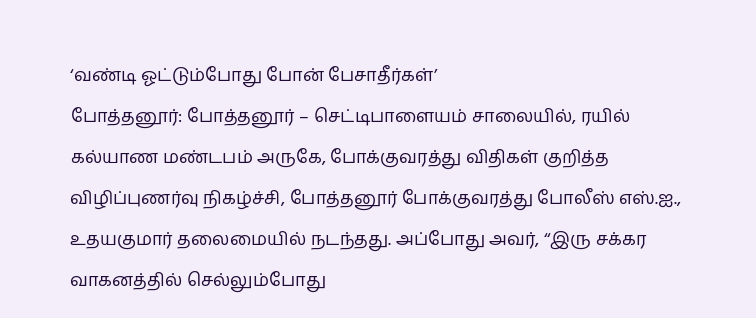‘வண்டி ஓட்டும்போது போன் பேசாதீர்கள்’
போத்தனூர்: போத்தனூர் – செட்டிபாளையம் சாலையில், ரயில் கல்யாண மண்டபம் அருகே, போக்குவரத்து விதிகள் குறித்த விழிப்புணர்வு நிகழ்ச்சி, போத்தனூர் போக்குவரத்து போலீஸ் எஸ்.ஐ., உதயகுமார் தலைமையில் நடந்தது. அப்போது அவர், ‘‘இரு சக்கர வாகனத்தில் செல்லும்போது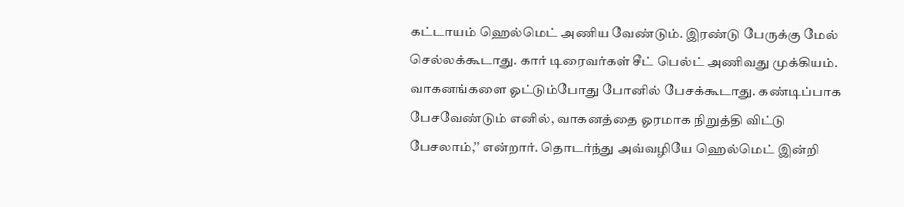கட்டாயம் ஹெல்மெட் அணிய வேண்டும். இரண்டு பேருக்கு மேல் செல்லக்கூடாது. கார் டிரைவர்கள் சீட் பெல்ட் அணிவது முக்கியம். வாகனங்களை ஓட்டும்போது போனில் பேசக்கூடாது. கண்டிப்பாக பேசவேண்டும் எனில், வாகனத்தை ஓரமாக நிறுத்தி விட்டு பேசலாம்,’’ என்றார். தொடர்ந்து அவ்வழியே ஹெல்மெட் இன்றி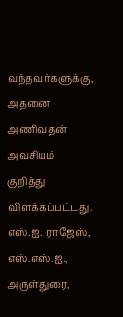வந்தவர்களுக்கு, அதனை அணிவதன் அவசியம் குறித்து விளக்கப்பட்டது. எஸ்.ஐ. ராஜேஸ், எஸ்.எஸ்.ஐ., அருள்துரை,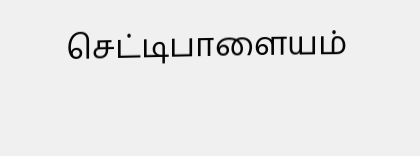செட்டிபாளையம்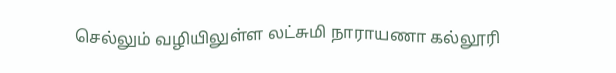செல்லும் வழியிலுள்ள லட்சுமி நாராயணா கல்லூரி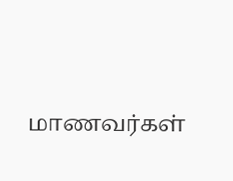மாணவர்கள்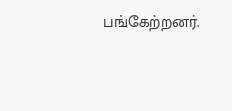பங்கேற்றனர்.